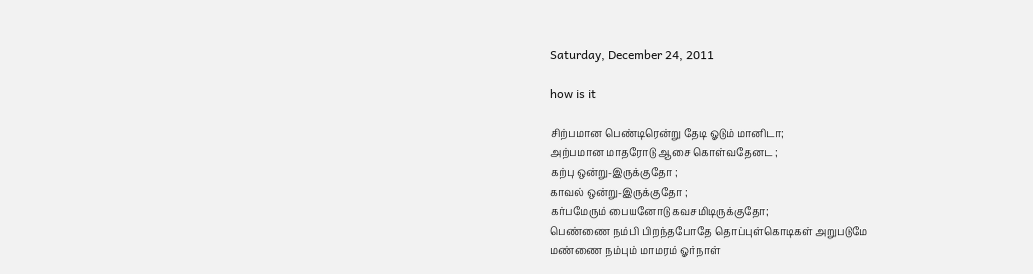Saturday, December 24, 2011

how is it

சிற்பமான பெண்டிரென்று தேடி ஓடும் மானிடா;
அற்பமான மாதரோடு ஆசை கொள்வதேனட ;
கற்பு ஒன்று-இருக்குதோ ;
காவல் ஒன்று-இருக்குதோ ;
கர்பமேரும் பையனோடு கவசமிடிருக்குதோ;
பெண்ணை நம்பி பிறந்தபோதே தொப்புள்கொடிகள் அறுபடுமே
மண்ணை நம்பும் மாமரம் ஓர்நாள்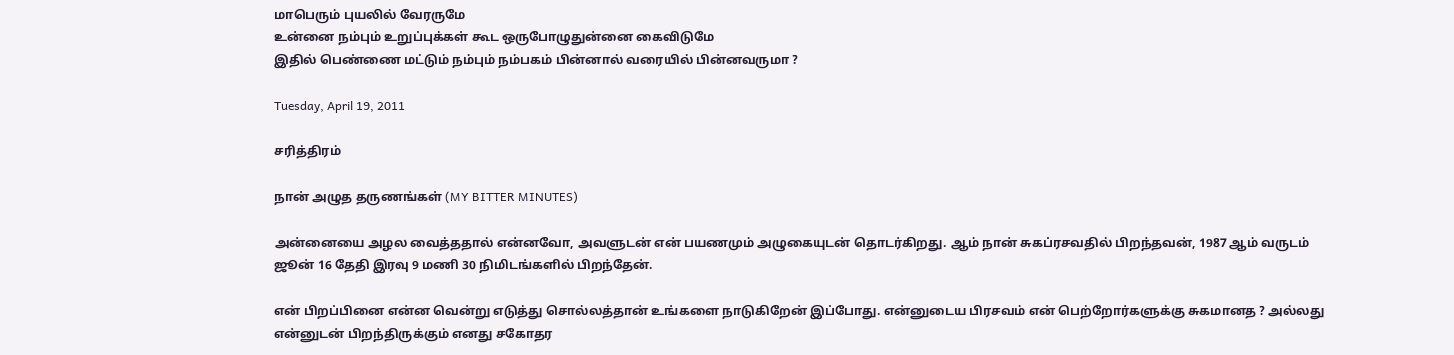மாபெரும் புயலில் வேரருமே
உன்னை நம்பும் உறுப்புக்கள் கூட ஒருபோழுதுன்னை கைவிடுமே
இதில் பெண்ணை மட்டும் நம்பும் நம்பகம் பின்னால் வரையில் பின்னவருமா ?

Tuesday, April 19, 2011

சரித்திரம்

நான் அழுத தருணங்கள் (MY BITTER MINUTES)

அன்னையை அழல வைத்ததால் என்னவோ, அவளுடன் என் பயணமும் அழுகையுடன் தொடர்கிறது. ஆம் நான் சுகப்ரசவதில் பிறந்தவன், 1987 ஆம் வருடம் ஜூன் 16 தேதி இரவு 9 மணி 30 நிமிடங்களில் பிறந்தேன்.

என் பிறப்பினை என்ன வென்று எடுத்து சொல்லத்தான் உங்களை நாடுகிறேன் இப்போது. என்னுடைய பிரசவம் என் பெற்றோர்களுக்கு சுகமானத ? அல்லது என்னுடன் பிறந்திருக்கும் எனது சகோதர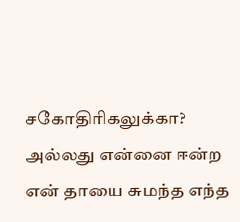சகோதிரிகலுக்கா? அல்லது என்னை ஈன்ற என் தாயை சுமந்த எந்த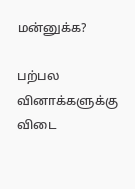மன்னுக்க?

பற்பல வினாக்களுக்கு விடை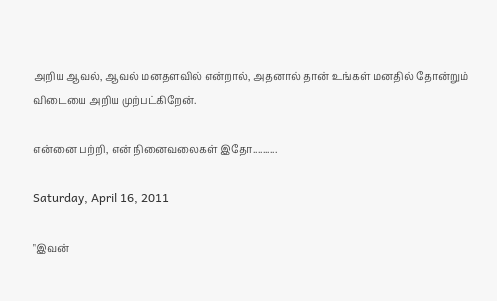அறிய ஆவல், ஆவல் மனதளவில் என்றால், அதனால் தான் உங்கள் மனதில் தோன்றும் விடையை அறிய முற்பட்கிறேன்.

என்னை பற்றி, என் நினைவலைகள் இதோ..........

Saturday, April 16, 2011

"இவன்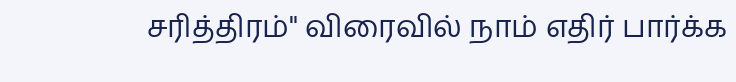சரித்திரம்" விரைவில் நாம் எதிர் பார்க்க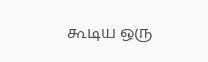கூடிய ஒரு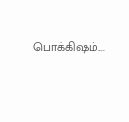பொக்கிஷம்....